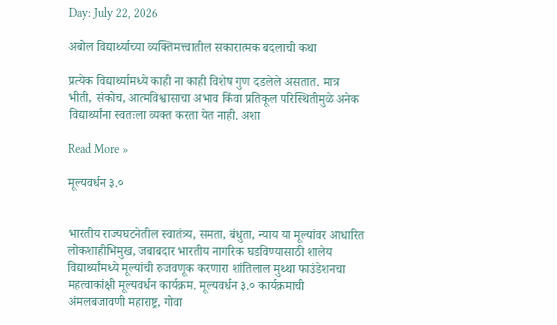Day: July 22, 2026

अबोल विद्यार्थ्याच्या व्यक्तिमत्त्वातील सकारात्मक बदलाची कथा

प्रत्येक विद्यार्थ्यामध्ये काही ना काही विशेष गुण दडलेले असतात. मात्र भीती, संकोच, आत्मविश्वासाचा अभाव किंवा प्रतिकूल परिस्थितीमुळे अनेक विद्यार्थ्यांना स्वतःला व्यक्त करता येत नाही. अशा

Read More »

मूल्यवर्धन ३.०


भारतीय राज्यघटनेतील स्वातंत्र्य, समता, बंधुता, न्याय या मूल्यांवर आधारित लोकशाहीभिमुख, जबाबदार भारतीय नागरिक घडविण्यासाठी शालेय विद्यार्थ्यांमध्ये मूल्यांची रुजवणूक करणारा शांतिलाल मुथ्था फाउंडेशनचा महत्वाकांक्षी मूल्यवर्धन कार्यक्रम. मूल्यवर्धन ३.० कार्यक्रमाची अंमलबजावणी महाराष्ट्र, गोवा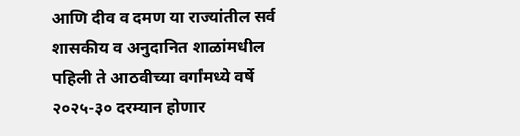आणि दीव व दमण या राज्यांतील सर्व शासकीय व अनुदानित शाळांमधील पहिली ते आठवीच्या वर्गांमध्ये वर्षे २०२५-३० दरम्यान होणार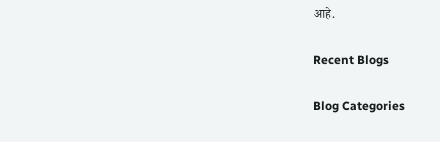आहे.

Recent Blogs

Blog Categories